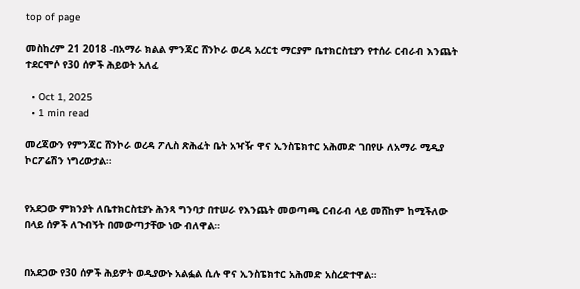top of page

መስከረም 21 2018 -በአማራ ክልል ምንጃር ሸንኮራ ወረዳ አረርቲ ማርያም ቤተክርስቲያን የተሰራ ርብራብ እንጨት ተደርሞሶ የ30 ሰዎች ሕይወት አለፈ

  • Oct 1, 2025
  • 1 min read

መረጃውን የምንጃር ሸንኮራ ወረዳ ፖሊስ ጽሕፈት ቤት አዣዥ ዋና ኢንስፔክተር አሕመድ ገበየሁ ለአማራ ሚዲያ ኮርፖሬሽን ነግረውታል፡፡


የአደጋው ምክንያት ለቤተክርስቲያኑ ሕንጻ ግንባታ በተሠራ የእንጨት መወጣጫ ርብራብ ላይ መሸከም ከሚችለው በላይ ሰዎች ለጉብኝት በመውጣታቸው ነው ብለዋል።


በአደጋው የ30 ሰዎች ሕይዎት ወዲያውኑ አልፏል ሲሉ ዋና ኢንስፔክተር አሕመድ አስረድተዋል።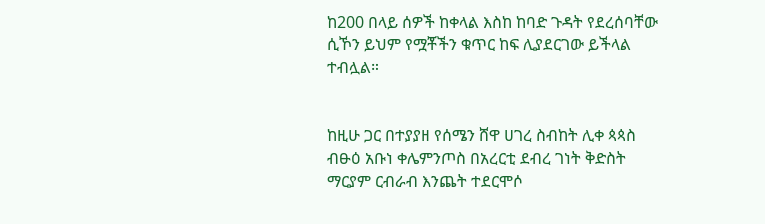ከ200 በላይ ሰዎች ከቀላል እስከ ከባድ ጉዳት የደረሰባቸው ሲኾን ይህም የሟቾችን ቁጥር ከፍ ሊያደርገው ይችላል ተብሏል።


ከዚሁ ጋር በተያያዘ የሰሜን ሸዋ ሀገረ ስብከት ሊቀ ጳጳስ ብፁዕ አቡነ ቀሌምንጦስ በአረርቲ ደብረ ገነት ቅድስት ማርያም ርብራብ እንጨት ተደርሞሶ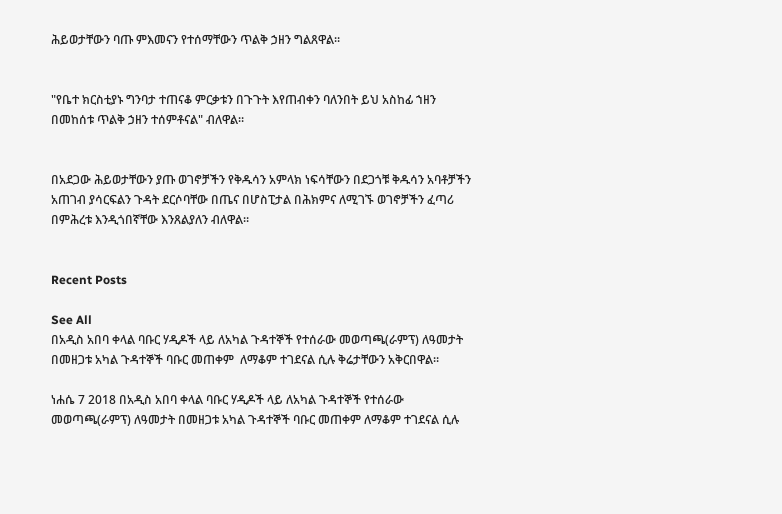ሕይወታቸውን ባጡ ምእመናን የተሰማቸውን ጥልቅ ኃዘን ግልጸዋል፡፡


"የቤተ ክርስቲያኑ ግንባታ ተጠናቆ ምርቃቱን በጉጉት እየጠብቀን ባለንበት ይህ አስከፊ ኀዘን በመከሰቱ ጥልቅ ኃዘን ተሰምቶናል" ብለዋል።


በአደጋው ሕይወታቸውን ያጡ ወገኖቻችን የቅዱሳን አምላክ ነፍሳቸውን በደጋጎቹ ቅዱሳን አባቶቻችን አጠገብ ያሳርፍልን ጉዳት ደርሶባቸው በጤና በሆስፒታል በሕክምና ለሚገኙ ወገኖቻችን ፈጣሪ በምሕረቱ እንዲጎበኛቸው እንጸልያለን ብለዋል።


Recent Posts

See All
በአዲስ አበባ ቀላል ባቡር ሃዲዶች ላይ ለአካል ጉዳተኞች የተሰራው መወጣጫ(ራምፕ) ለዓመታት በመዘጋቱ አካል ጉዳተኞች ባቡር መጠቀም  ለማቆም ተገደናል ሲሉ ቅሬታቸውን አቅርበዋል።

ነሐሴ 7 2018 በአዲስ አበባ ቀላል ባቡር ሃዲዶች ላይ ለአካል ጉዳተኞች የተሰራው መወጣጫ(ራምፕ) ለዓመታት በመዘጋቱ አካል ጉዳተኞች ባቡር መጠቀም ለማቆም ተገደናል ሲሉ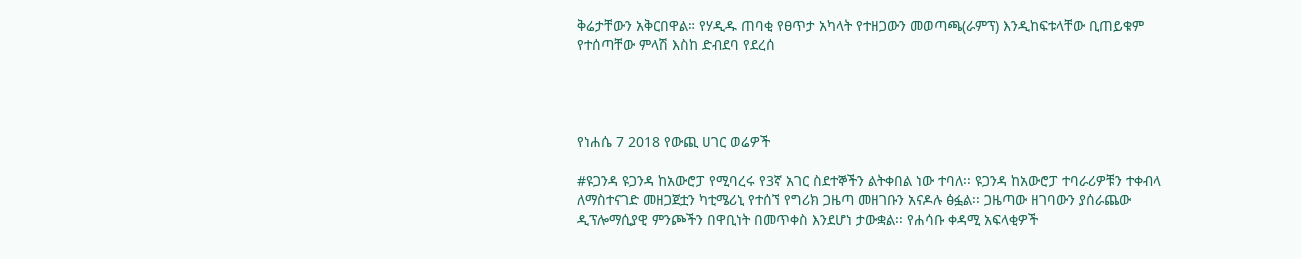ቅሬታቸውን አቅርበዋል። የሃዲዱ ጠባቂ የፀጥታ አካላት የተዘጋውን መወጣጫ(ራምፕ) እንዲከፍቱላቸው ቢጠይቁም የተሰጣቸው ምላሽ እስከ ድብደባ የደረሰ




የነሐሴ 7 2018 የውጪ ሀገር ወሬዎች

#ዩጋንዳ ዩጋንዳ ከአውሮፓ የሚባረሩ የ3ኛ አገር ስደተኞችን ልትቀበል ነው ተባለ፡፡ ዩጋንዳ ከአውሮፓ ተባራሪዎቹን ተቀብላ ለማስተናገድ መዘጋጀቷን ካቲሜሪኒ የተሰኘ የግሪክ ጋዜጣ መዘገቡን አናዶሉ ፅፏል፡፡ ጋዜጣው ዘገባውን ያሰራጨው ዲፕሎማሲያዊ ምንጮችን በዋቢነት በመጥቀስ እንደሆነ ታውቋል፡፡ የሐሳቡ ቀዳሚ አፍላቂዎች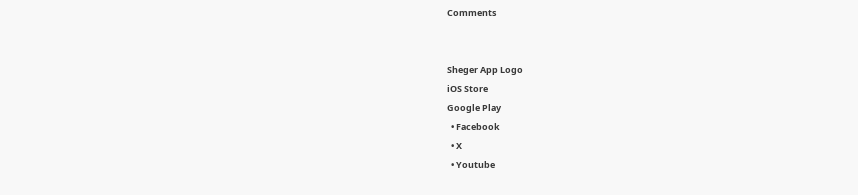Comments


Sheger App Logo
iOS Store
Google Play
  • Facebook
  • X
  • Youtube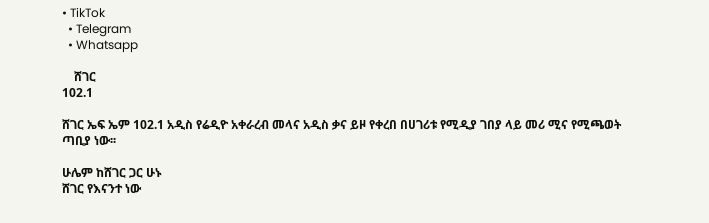• TikTok
  • Telegram
  • Whatsapp

    ሸገር
102.1

ሸገር ኤፍ ኤም 102.1 አዲስ የሬዲዮ አቀራረብ መላና አዲስ ቃና ይዞ የቀረበ በሀገሪቱ የሚዲያ ገበያ ላይ መሪ ሚና የሚጫወት ጣቢያ ነው፡፡

ሁሌም ከሸገር ጋር ሁኑ
ሸገር የእናንተ ነው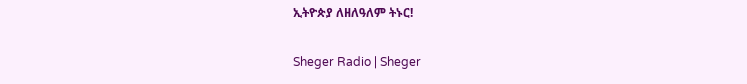ኢትዮጵያ ለዘለዓለም ትኑር!

Sheger Radio | Sheger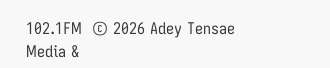102.1FM  © 2026 Adey Tensae Media &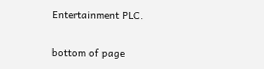Entertainment PLC.

bottom of page